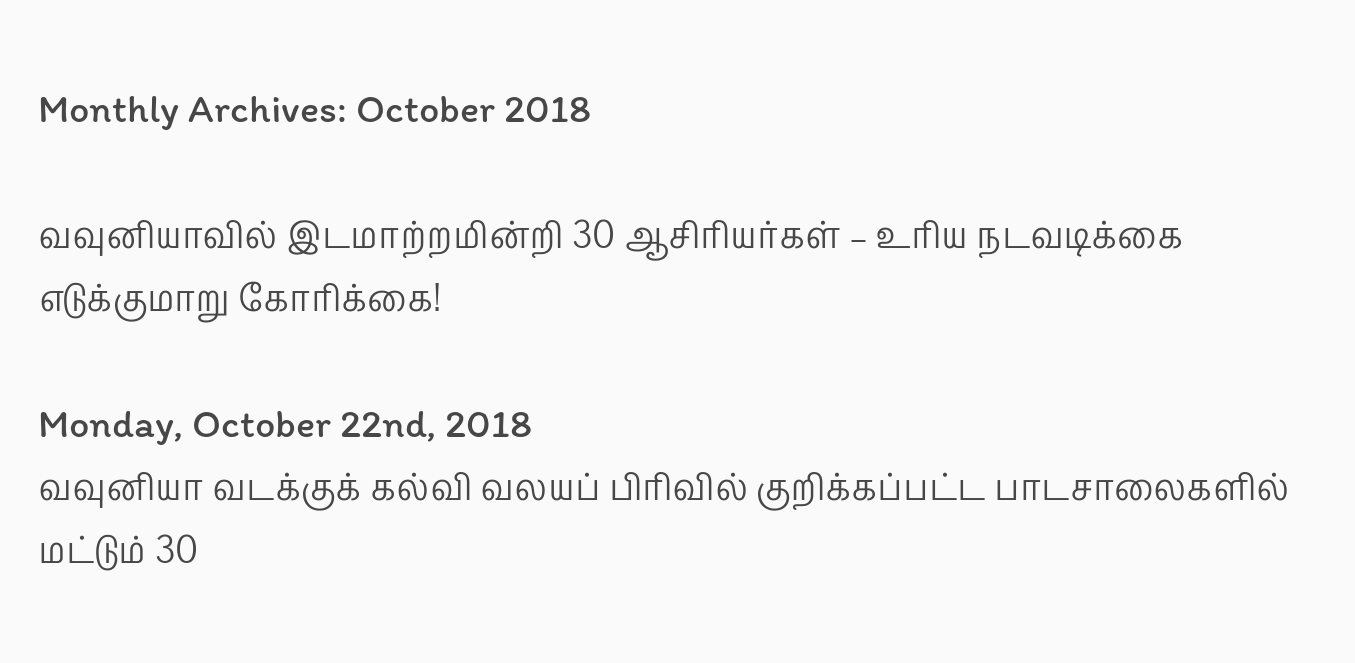Monthly Archives: October 2018

வவுனியாவில் இடமாற்றமின்றி 30 ஆசிரியர்கள் – உரிய நடவடிக்கை எடுக்குமாறு கோரிக்கை!

Monday, October 22nd, 2018
வவுனியா வடக்குக் கல்வி வலயப் பிரிவில் குறிக்கப்பட்ட பாடசாலைகளில் மட்டும் 30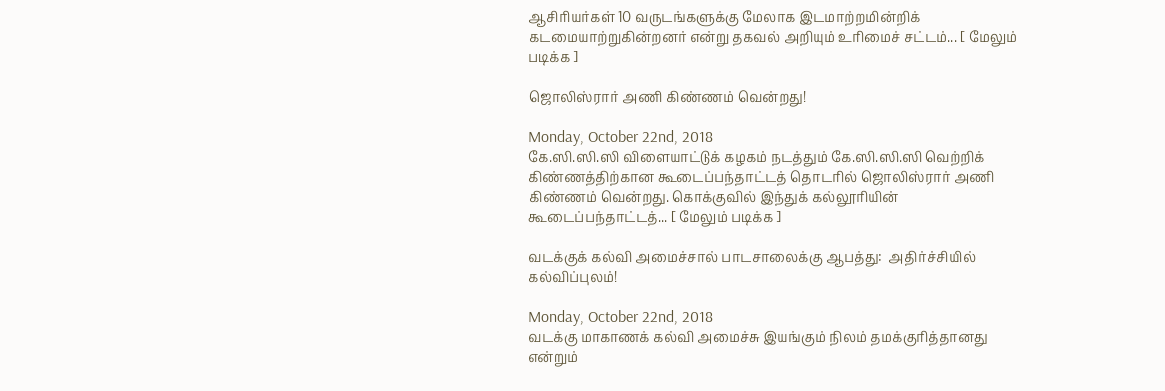ஆசிரியர்கள் 10 வருடங்களுக்கு மேலாக இடமாற்றமின்றிக் கடமையாற்றுகின்றனர் என்று தகவல் அறியும் உரிமைச் சட்டம்... [ மேலும் படிக்க ]

ஜொலிஸ்ரார் அணி கிண்ணம் வென்றது!

Monday, October 22nd, 2018
கே.ஸி.ஸி.ஸி விளையாட்டுக் கழகம் நடத்தும் கே.ஸி.ஸி.ஸி வெற்றிக் கிண்ணத்திற்கான கூடைப்பந்தாட்டத் தொடரில் ஜொலிஸ்ரார் அணி கிண்ணம் வென்றது. கொக்குவில் இந்துக் கல்லூரியின் கூடைப்பந்தாட்டத்... [ மேலும் படிக்க ]

வடக்குக் கல்வி அமைச்சால் பாடசாலைக்கு ஆபத்து:  அதிர்ச்சியில்  கல்விப்புலம்!

Monday, October 22nd, 2018
வடக்கு மாகாணக் கல்வி அமைச்சு இயங்கும் நிலம் தமக்குரித்தானது என்றும்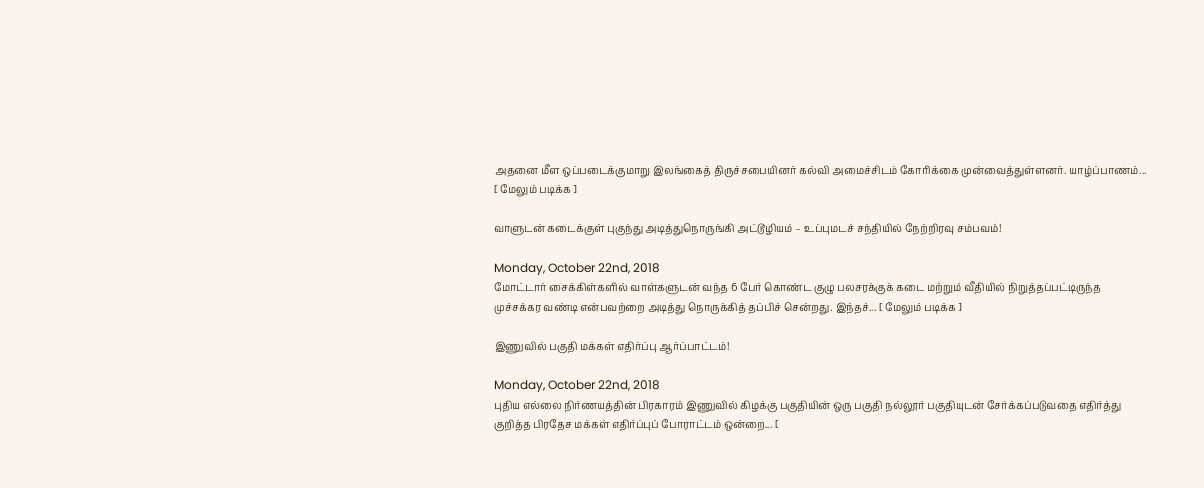அதனை மீள ஒப்படைக்குமாறு இலங்கைத் திருச்சபையினர் கல்வி அமைச்சிடம் கோரிக்கை முன்வைத்துள்ளனர். யாழ்ப்பாணம்... [ மேலும் படிக்க ]

வாளுடன் கடைக்குள் புகுந்து அடித்துநொருங்கி அட்டூழியம் – உப்புமடச் சந்தியில் நேற்றிரவு சம்பவம்!

Monday, October 22nd, 2018
மோட்டார் சைக்கிள்களில் வாள்களுடன் வந்த 6 பேர் கொண்ட குழு பலசரக்குக் கடை மற்றும் வீதியில் நிறுத்தப்பட்டிருந்த முச்சக்கர வண்டி என்பவற்றை அடித்து நொருக்கித் தப்பிச் சென்றது. இந்தச்... [ மேலும் படிக்க ]

இணுவில் பகுதி மக்கள் எதிர்ப்பு ஆர்ப்பாட்டம்!

Monday, October 22nd, 2018
புதிய எல்லை நிர்ணயத்தின் பிரகாரம் இணுவில் கிழக்கு பகுதியின் ஒரு பகுதி நல்லூர் பகுதியுடன் சேர்க்கப்படுவதை எதிர்த்து குறித்த பிரதேச மக்கள் எதிர்ப்புப் போராட்டம் ஒன்றை... [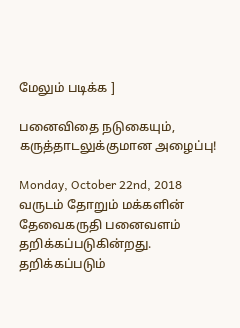மேலும் படிக்க ]

பனைவிதை நடுகையும், கருத்தாடலுக்குமான அழைப்பு!

Monday, October 22nd, 2018
வருடம் தோறும் மக்களின் தேவைகருதி பனைவளம் தறிக்கப்படுகின்றது. தறிக்கப்படும்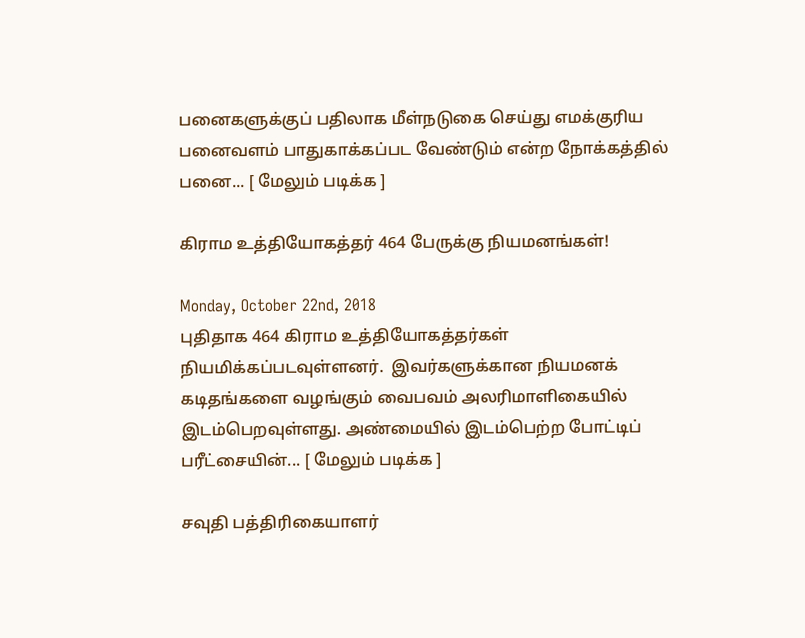பனைகளுக்குப் பதிலாக மீள்நடுகை செய்து எமக்குரிய பனைவளம் பாதுகாக்கப்பட வேண்டும் என்ற நோக்கத்தில் பனை... [ மேலும் படிக்க ]

கிராம உத்தியோகத்தர் 464 பேருக்கு நியமனங்கள்!

Monday, October 22nd, 2018
புதிதாக 464 கிராம உத்தியோகத்தர்கள் நியமிக்கப்படவுள்ளனர்.  இவர்களுக்கான நியமனக் கடிதங்களை வழங்கும் வைபவம் அலரிமாளிகையில் இடம்பெறவுள்ளது. அண்மையில் இடம்பெற்ற போட்டிப் பரீட்சையின்... [ மேலும் படிக்க ]

சவுதி பத்திரிகையாளர்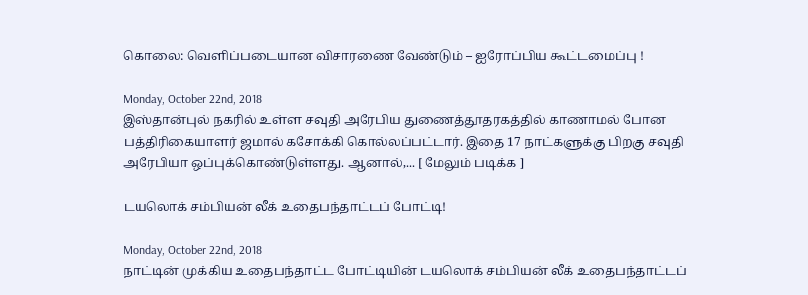கொலை: வெளிப்படையான விசாரணை வேண்டும் – ஐரோப்பிய கூட்டமைப்பு !

Monday, October 22nd, 2018
இஸ்தான்புல் நகரில் உள்ள சவுதி அரேபிய துணைத்தூதரகத்தில் காணாமல் போன பத்திரிகையாளர் ஜமால் கசோக்கி கொல்லப்பட்டார். இதை 17 நாட்களுக்கு பிறகு சவுதி அரேபியா ஒப்புக்கொண்டுள்ளது. ஆனால்,... [ மேலும் படிக்க ]

டயலொக் சம்பியன் லீக் உதைபந்தாட்டப் போட்டி!

Monday, October 22nd, 2018
நாட்டின் முக்கிய உதைபந்தாட்ட போட்டியின் டயலொக் சம்பியன் லீக் உதைபந்தாட்டப்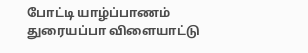போட்டி யாழ்ப்பாணம் துரையப்பா விளையாட்டு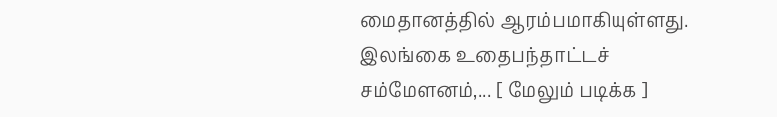மைதானத்தில் ஆரம்பமாகியுள்ளது. இலங்கை உதைபந்தாட்டச் சம்மேளனம்,... [ மேலும் படிக்க ]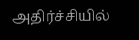அதிர்ச்சியில்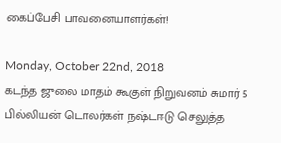கைப்பேசி பாவனையாளர்கள்!

Monday, October 22nd, 2018
கடந்த ஜுலை மாதம் கூகுள் நிறுவனம் சுமார் 5 பில்லியன் டொலர்கள் நஷ்டஈடு செலுத்த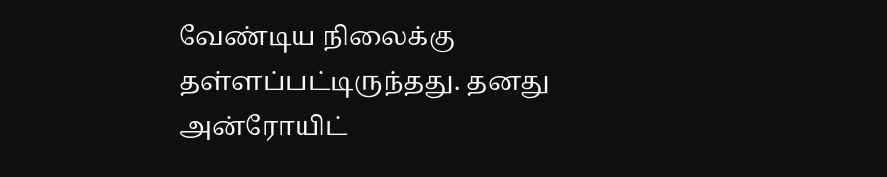வேண்டிய நிலைக்கு தள்ளப்பட்டிருந்தது. தனது அன்ரோயிட்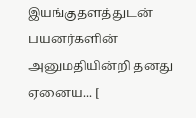இயங்குதளத்துடன் பயனர்களின் அனுமதியின்றி தனது ஏனைய... [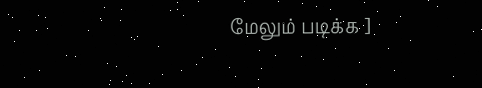மேலும் படிக்க ]